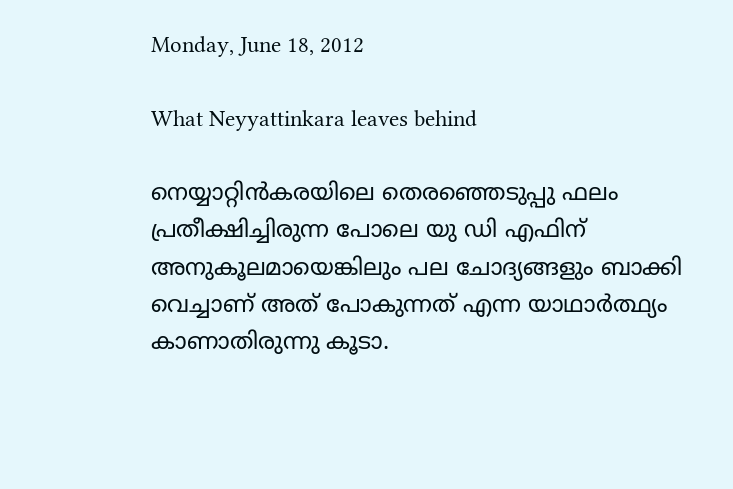Monday, June 18, 2012

What Neyyattinkara leaves behind

നെയ്യാറ്റിന്‍കരയിലെ തെരഞ്ഞെടുപ്പു ഫലം പ്രതീക്ഷിച്ചിരുന്ന പോലെ യു ഡി എഫിന് അനുകൂലമായെങ്കിലും പല ചോദ്യങ്ങളും ബാക്കി വെച്ചാണ് അത് പോകുന്നത് എന്ന യാഥാര്‍ത്ഥ്യം കാണാതിരുന്നു കൂടാ.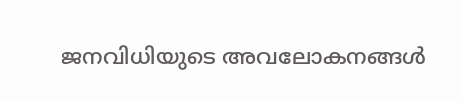ജനവിധിയുടെ അവലോകനങ്ങള്‍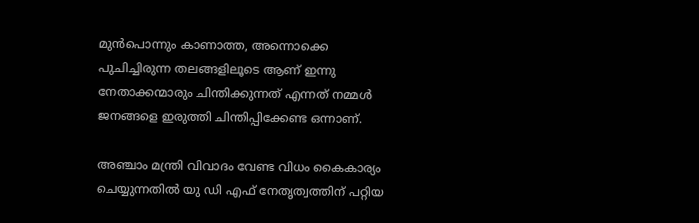മുന്‍പൊന്നും കാണാത്ത, അന്നൊക്കെ പുചിച്ചിരുന്ന തലങ്ങളിലൂടെ ആണ് ഇന്നു നേതാക്കന്മാരും ചിന്തിക്കുന്നത് എന്നത് നമ്മള്‍ ജനങ്ങളെ ഇരുത്തി ചിന്തിപ്പിക്കേണ്ട ഒന്നാണ്.

അഞ്ചാം മന്ത്രി വിവാദം വേണ്ട വിധം കൈകാര്യം ചെയ്യുന്നതില്‍ യു ഡി എഫ് നേതൃത്വത്തിന് പറ്റിയ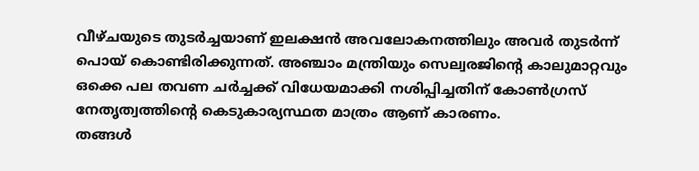വീഴ്ചയുടെ തുടര്‍ച്ചയാണ് ഇലക്ഷന്‍ അവലോകനത്തിലും അവര്‍ തുടര്‍ന്ന് പൊയ് കൊണ്ടിരിക്കുന്നത്. അഞ്ചാം മന്ത്രിയും സെല്വരജിന്റെ കാലുമാറ്റവും ഒക്കെ പല തവണ ചര്‍ച്ചക്ക് വിധേയമാക്കി നശിപ്പിച്ചതിന് കോണ്‍ഗ്രസ്‌ നേതൃത്വത്തിന്റെ കെടുകാര്യസ്ഥത മാത്രം ആണ് കാരണം.
തങ്ങള്‍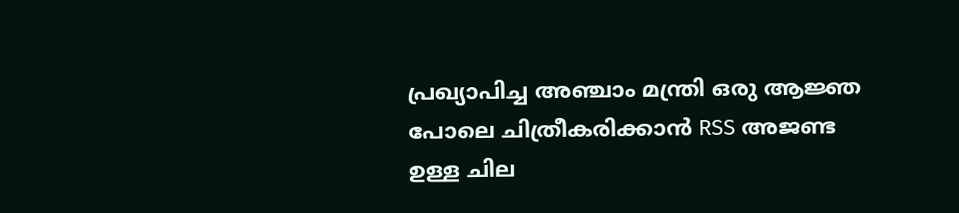പ്രഖ്യാപിച്ച അഞ്ചാം മന്ത്രി ഒരു ആജ്ഞ പോലെ ചിത്രീകരിക്കാന്‍ RSS അജണ്ട ഉള്ള ചില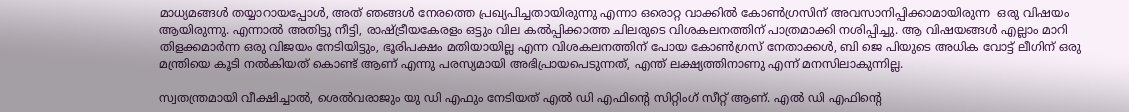മാധ്യമങ്ങള്‍ തയ്യാറായപ്പോള്‍, അത് ഞങ്ങള്‍ നേരത്തെ പ്രഖ്യപിച്ചതായിരുന്നു എന്നാ ഒരൊറ്റ വാക്കില്‍ കോണ്‍ഗ്രസിന്‌ അവസാനിപ്പിക്കാമായിരുന്ന  ഒരു വിഷയം ആയിരുന്നു. എന്നാല്‍ അതിട്ടു നീട്ടി, രാഷ്ട്രീയകേരളം ഒട്ടും വില കല്‍പ്പിക്കാത്ത ചിലരുടെ വിശകലനത്തിന് പാത്രമാക്കി നശിപ്പിച്ചു. ആ വിഷയങ്ങള്‍ എല്ലാം മാറി തിളക്കമാര്‍ന്ന ഒരു വിജയം നേടിയിട്ടും, ഭൂരിപക്ഷം മതിയായില്ല എന്ന വിശകലനത്തിന് പോയ കോണ്‍ഗ്രസ്‌ നേതാക്കള്‍, ബി ജെ പിയുടെ അധിക വോട്ട് ലീഗിന് ഒരു മന്ത്രിയെ കൂടി നല്‍കിയത് കൊണ്ട് ആണ് എന്നു പരസ്യമായി അഭിപ്രായപെടുന്നത്, എന്ത് ലക്ഷ്യത്തിനാണു എന്ന് മനസിലാകുന്നില്ല.

സ്വതന്ത്രമായി വീക്ഷിച്ചാല്‍, ശെല്‍വരാജും യു ഡി എഫും നേടിയത് എല്‍ ഡി എഫിന്റെ സിറ്റിംഗ് സീറ്റ്‌ ആണ്. എല്‍ ഡി എഫിന്റെ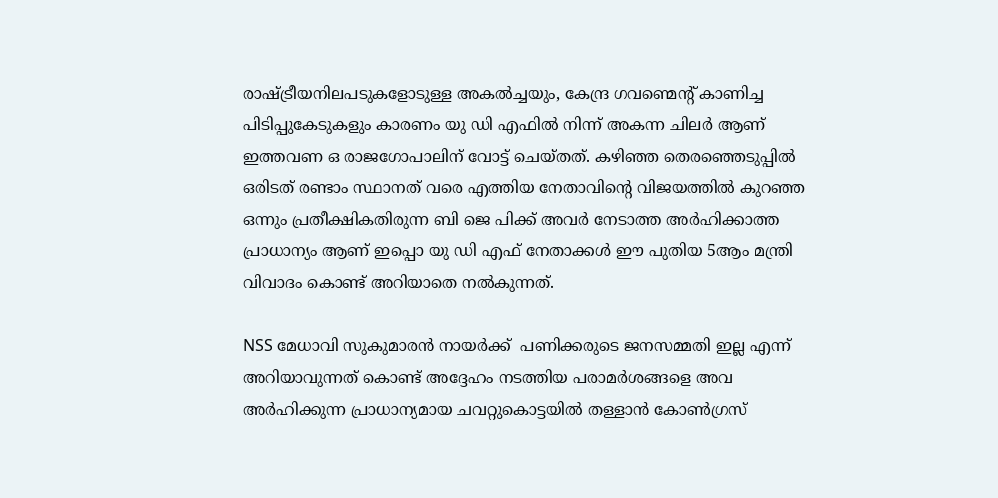രാഷ്ട്രീയനിലപടുകളോടുള്ള അകല്‍ച്ചയും, കേന്ദ്ര ഗവണ്മെന്റ് കാണിച്ച പിടിപ്പുകേടുകളും കാരണം യു ഡി എഫില്‍ നിന്ന് അകന്ന ചിലര്‍ ആണ് ഇത്തവണ ഒ രാജഗോപാലിന് വോട്ട് ചെയ്തത്. കഴിഞ്ഞ തെരഞ്ഞെടുപ്പില്‍ ഒരിടത് രണ്ടാം സ്ഥാനത് വരെ എത്തിയ നേതാവിന്റെ വിജയത്തില്‍ കുറഞ്ഞ ഒന്നും പ്രതീക്ഷികതിരുന്ന ബി ജെ പിക്ക് അവര്‍ നേടാത്ത അര്‍ഹിക്കാത്ത പ്രാധാന്യം ആണ് ഇപ്പൊ യു ഡി എഫ് നേതാക്കള്‍ ഈ പുതിയ 5ആം മന്ത്രി വിവാദം കൊണ്ട് അറിയാതെ നല്‍കുന്നത്.

NSS മേധാവി സുകുമാരന്‍ നായര്‍ക്ക്  പണിക്കരുടെ ജനസമ്മതി ഇല്ല എന്ന് അറിയാവുന്നത് കൊണ്ട് അദ്ദേഹം നടത്തിയ പരാമര്‍ശങ്ങളെ അവ അര്‍ഹിക്കുന്ന പ്രാധാന്യമായ ചവറ്റുകൊട്ടയില്‍ തള്ളാന്‍ കോണ്‍ഗ്രസ്‌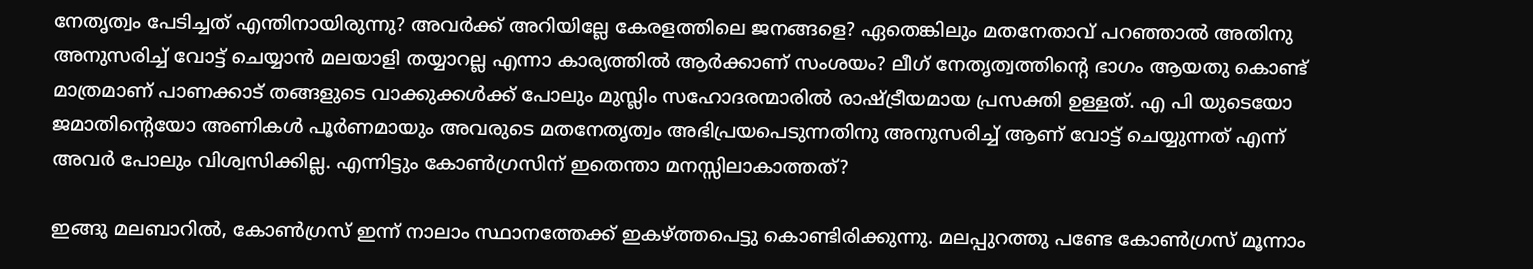നേതൃത്വം പേടിച്ചത് എന്തിനായിരുന്നു? അവര്‍ക്ക് അറിയില്ലേ കേരളത്തിലെ ജനങ്ങളെ? ഏതെങ്കിലും മതനേതാവ്‌ പറഞ്ഞാല്‍ അതിനു അനുസരിച്ച് വോട്ട് ചെയ്യാന്‍ മലയാളി തയ്യാറല്ല എന്നാ കാര്യത്തില്‍ ആര്‍ക്കാണ് സംശയം? ലീഗ് നേതൃത്വത്തിന്റെ ഭാഗം ആയതു കൊണ്ട് മാത്രമാണ് പാണക്കാട് തങ്ങളുടെ വാക്കുക്കള്‍ക്ക് പോലും മുസ്ലിം സഹോദരന്മാരില്‍ രാഷ്ട്രീയമായ പ്രസക്തി ഉള്ളത്. എ പി യുടെയോ ജമാതിന്റെയോ അണികള്‍ പൂര്‍ണമായും അവരുടെ മതനേതൃത്വം അഭിപ്രയപെടുന്നതിനു അനുസരിച്ച് ആണ് വോട്ട് ചെയ്യുന്നത് എന്ന് അവര്‍ പോലും വിശ്വസിക്കില്ല. എന്നിട്ടും കോണ്‍ഗ്രസിന്‌ ഇതെന്താ മനസ്സിലാകാത്തത്?

ഇങ്ങു മലബാറില്‍, കോണ്‍ഗ്രസ്‌ ഇന്ന് നാലാം സ്ഥാനത്തേക്ക് ഇകഴ്ത്തപെട്ടു കൊണ്ടിരിക്കുന്നു. മലപ്പുറത്തു പണ്ടേ കോണ്‍ഗ്രസ്‌ മൂന്നാം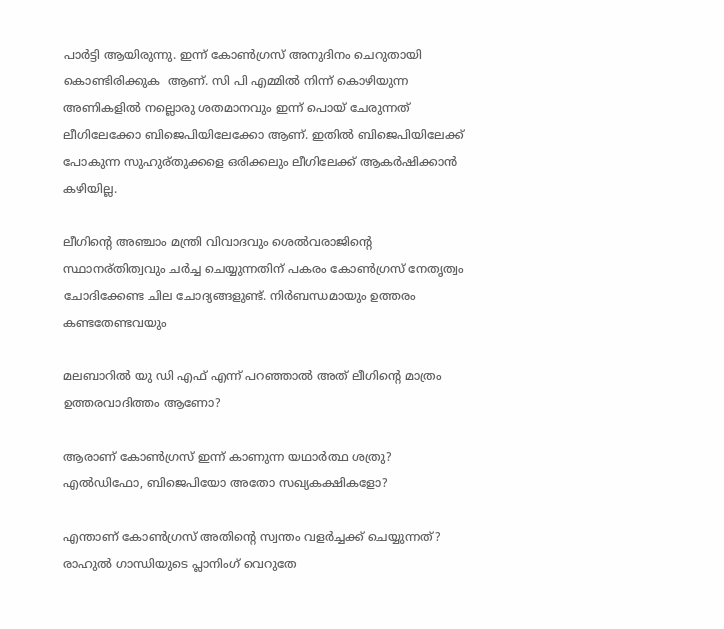പാര്‍ട്ടി ആയിരുന്നു. ഇന്ന് കോണ്‍ഗ്രസ്‌ അനുദിനം ചെറുതായി കൊണ്ടിരിക്കുക  ആണ്. സി പി എമ്മില്‍ നിന്ന് കൊഴിയുന്ന അണികളില്‍ നല്ലൊരു ശതമാനവും ഇന്ന് പൊയ് ചേരുന്നത് ലീഗിലേക്കോ ബിജെപിയിലേക്കോ ആണ്. ഇതില്‍ ബിജെപിയിലേക്ക് പോകുന്ന സുഹുര്തുക്കളെ ഒരിക്കലും ലീഗിലേക്ക് ആകര്‍ഷിക്കാന്‍ കഴിയില്ല.

ലീഗിന്റെ അഞ്ചാം മന്ത്രി വിവാദവും ശെല്‍വരാജിന്റെ സ്ഥാനര്തിത്വവും ചര്‍ച്ച ചെയ്യുന്നതിന് പകരം കോണ്‍ഗ്രസ്‌ നേതൃത്വം ചോദിക്കേണ്ട ചില ചോദ്യങ്ങളുണ്ട്. നിര്‍ബന്ധമായും ഉത്തരം കണ്ടതേണ്ടവയും

മലബാറില്‍ യു ഡി എഫ് എന്ന് പറഞ്ഞാല്‍ അത് ലീഗിന്റെ മാത്രം ഉത്തരവാദിത്തം ആണോ?

ആരാണ് കോണ്‍ഗ്രസ്‌ ഇന്ന് കാണുന്ന യഥാര്‍ത്ഥ ശത്രു? എല്‍ഡിഫോ, ബിജെപിയോ അതോ സഖ്യകക്ഷികളോ?

എന്താണ് കോണ്‍ഗ്രസ്‌ അതിന്റെ സ്വന്തം വളര്‍ച്ചക്ക് ചെയ്യുന്നത്? രാഹുല്‍ ഗാന്ധിയുടെ പ്ലാനിംഗ് വെറുതേ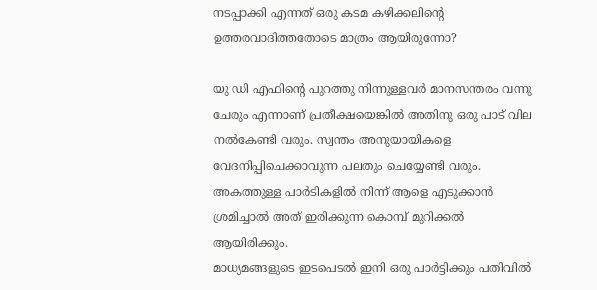നടപ്പാക്കി എന്നത് ഒരു കടമ കഴിക്കലിന്റെ ഉത്തരവാദിത്തതോടെ മാത്രം ആയിരുന്നോ?

യു ഡി എഫിന്റെ പുറത്തു നിന്നുള്ളവര്‍ മാനസന്തരം വന്നു ചേരും എന്നാണ് പ്രതീക്ഷയെങ്കില്‍ അതിനു ഒരു പാട് വില നല്‍കേണ്ടി വരും. സ്വന്തം അനുയായികളെ വേദനിപ്പിചെക്കാവുന്ന പലതും ചെയ്യേണ്ടി വരും.
അകത്തുള്ള പാര്‍ടികളില്‍ നിന്ന് ആളെ എടുക്കാന്‍ ശ്രമിച്ചാല്‍ അത് ഇരിക്കുന്ന കൊമ്പ് മുറിക്കല്‍ ആയിരിക്കും.
മാധ്യമങ്ങളുടെ ഇടപെടല്‍ ഇനി ഒരു പാര്‍ട്ടിക്കും പതിവില്‍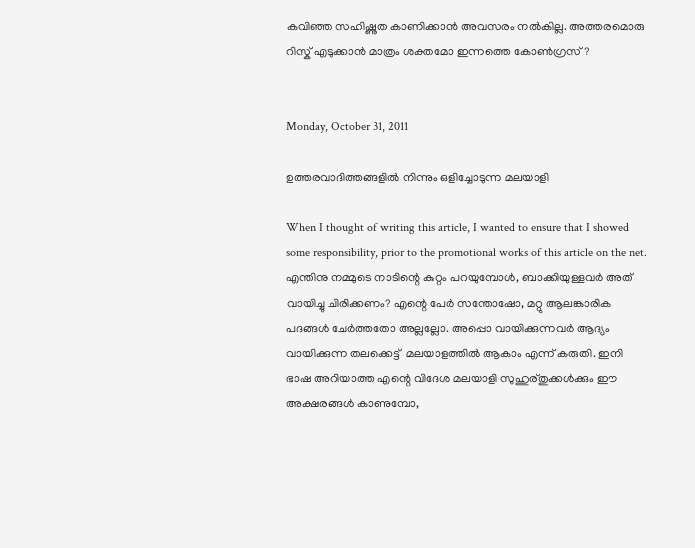കവിഞ്ഞ സഹിഷ്ണുത കാണിക്കാന്‍ അവസരം നല്‍കില്ല. അത്തരമൊരു റിസ്ക്‌ എടുക്കാന്‍ മാത്രം ശക്തമോ ഇന്നത്തെ കോണ്‍ഗ്രസ്‌?


Monday, October 31, 2011

ഉത്തരവാദിത്തങ്ങളില്‍ നിന്നും ഒളിച്ചോടുന്ന മലയാളി

When I thought of writing this article, I wanted to ensure that I showed some responsibility, prior to the promotional works of this article on the net.
എന്തിനു നമ്മുടെ നാടിന്റെ കുറ്റം പറയുമ്പോള്‍, ബാക്കിയുള്ളവര്‍ അത് വായിച്ചു ചിരിക്കണം? എന്റെ പേര്‍ സന്തോഷോ, മറ്റു ആലങ്കാരിക പദങ്ങള്‍ ചേര്‍ത്തതോ അല്ലല്ലോ. അപ്പൊ വായിക്കുന്നവര്‍ ആദ്യം വായിക്കുന്ന തലക്കെട്ട്‌  മലയാളത്തില്‍ ആകാം എന്ന് കരുതി. ഇനി ഭാഷ അറിയാത്ത എന്റെ വിദേശ മലയാളി സുഹുര്തുക്കള്‍ക്കും ഈ അക്ഷരങ്ങള്‍ കാണുമ്പോ,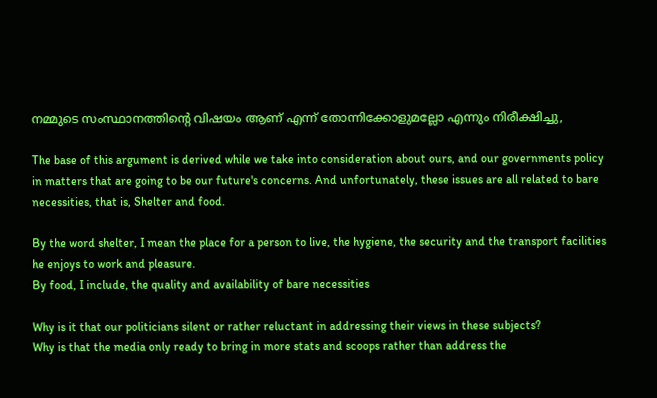നമ്മുടെ സംസ്ഥാനത്തിന്റെ വിഷയം ആണ് എന്ന് തോന്നിക്കോളുമല്ലോ എന്നും നിരീക്ഷിച്ചു,

The base of this argument is derived while we take into consideration about ours, and our governments policy in matters that are going to be our future's concerns. And unfortunately, these issues are all related to bare necessities, that is, Shelter and food.

By the word shelter, I mean the place for a person to live, the hygiene, the security and the transport facilities he enjoys to work and pleasure.
By food, I include, the quality and availability of bare necessities

Why is it that our politicians silent or rather reluctant in addressing their views in these subjects?
Why is that the media only ready to bring in more stats and scoops rather than address the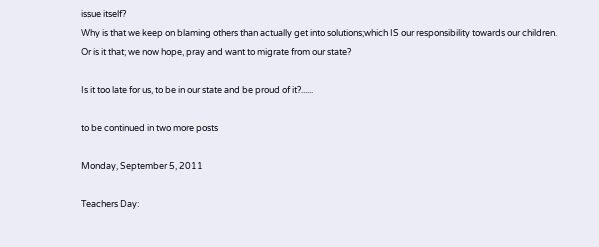issue itself?
Why is that we keep on blaming others than actually get into solutions;which IS our responsibility towards our children.
Or is it that; we now hope, pray and want to migrate from our state?

Is it too late for us, to be in our state and be proud of it?......

to be continued in two more posts

Monday, September 5, 2011

Teachers Day: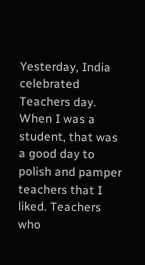Yesterday, India celebrated Teachers day. When I was a student, that was a good day to polish and pamper teachers that I liked. Teachers who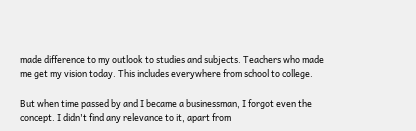made difference to my outlook to studies and subjects. Teachers who made me get my vision today. This includes everywhere from school to college.

But when time passed by and I became a businessman, I forgot even the concept. I didn't find any relevance to it, apart from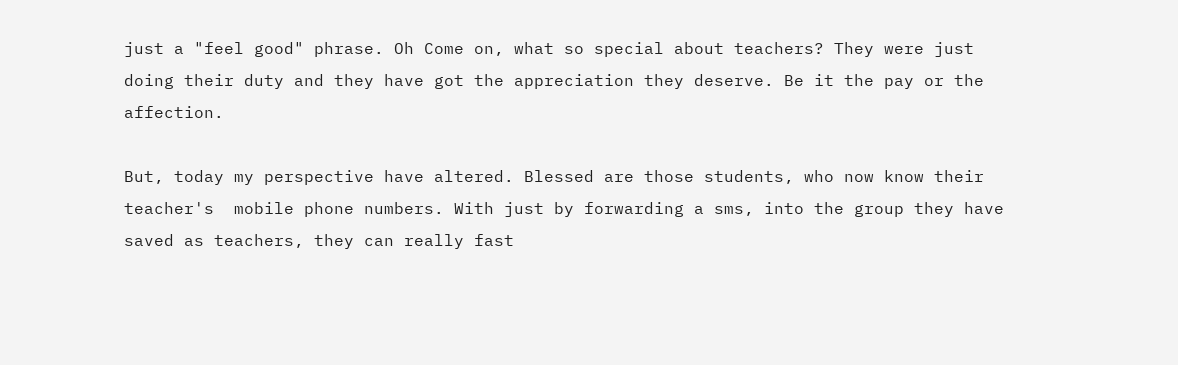just a "feel good" phrase. Oh Come on, what so special about teachers? They were just doing their duty and they have got the appreciation they deserve. Be it the pay or the affection.

But, today my perspective have altered. Blessed are those students, who now know their teacher's  mobile phone numbers. With just by forwarding a sms, into the group they have saved as teachers, they can really fast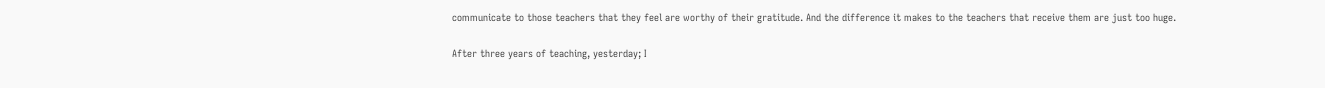communicate to those teachers that they feel are worthy of their gratitude. And the difference it makes to the teachers that receive them are just too huge.

After three years of teaching, yesterday; I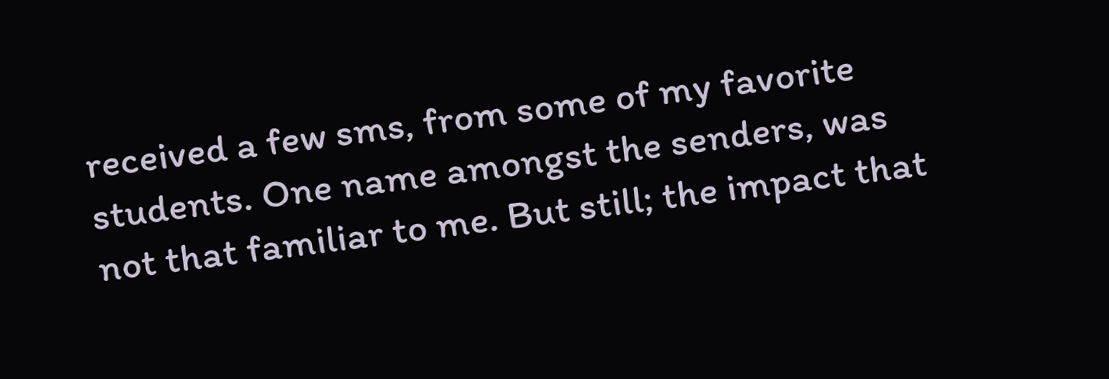received a few sms, from some of my favorite students. One name amongst the senders, was not that familiar to me. But still; the impact that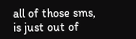all of those sms,  is just out of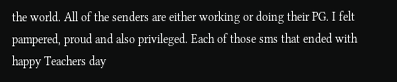the world. All of the senders are either working or doing their PG. I felt pampered, proud and also privileged. Each of those sms that ended with happy Teachers day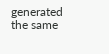generated the same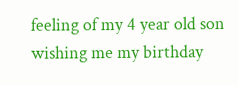feeling of my 4 year old son wishing me my birthday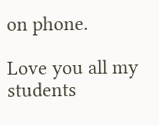on phone.

Love you all my students